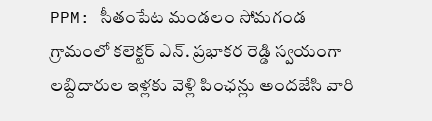PPM: సీతంపేట మండలం సోమగండ గ్రామంలో కలెక్టర్ ఎన్. ప్రభాకర రెడ్డి స్వయంగా లబ్దిదారుల ఇళ్లకు వెళ్లి పింఛన్లు అందజేసి వారి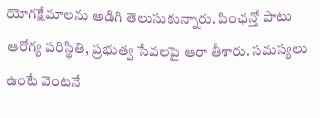యోగక్షేమాలను అడిగి తెలుసుకున్నారు. పింఛన్తో పాటు ఆరోగ్య పరిస్థితి, ప్రభుత్వ సేవలపై ఆరా తీశారు. సమస్యలు ఉంటే వెంటనే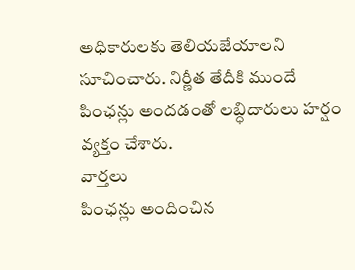అధికారులకు తెలియజేయాలని సూచించారు. నిర్ణీత తేదీకి ముందే పింఛన్లు అందడంతో లబ్ధిదారులు హర్షం వ్యక్తం చేశారు.
వార్తలు
పింఛన్లు అందించిన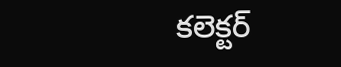కలెక్టర్